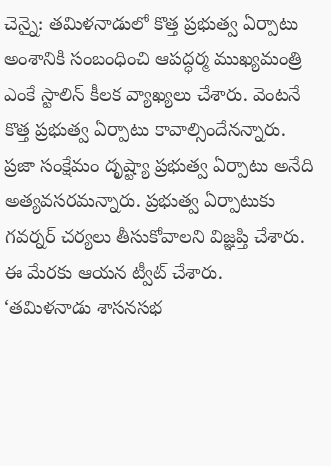చెన్నై: తమిళనాడులో కొత్త ప్రభుత్వ ఏర్పాటు అంశానికి సంబంధించి ఆపద్ధర్మ ముఖ్యమంత్రి ఎంకే స్టాలిన్ కీలక వ్యాఖ్యలు చేశారు. వెంటనే కొత్త ప్రభుత్వ ఏర్పాటు కావాల్సిందేనన్నారు. ప్రజా సంక్షేమం దృష్ట్యా ప్రభుత్వ ఏర్పాటు అనేది అత్యవసరమన్నారు. ప్రభుత్వ ఏర్పాటుకు గవర్నర్ చర్యలు తీసుకోవాలని విజ్ఞప్తి చేశారు. ఈ మేరకు ఆయన ట్వీట్ చేశారు.
‘తమిళనాడు శాసనసభ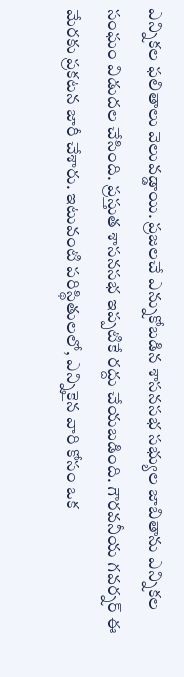ఎన్నికల ఫలితాలు వెలువడ్డాయి. ప్రజలచే ఎన్నుకోబడిన శాసనసభ సభ్యుల జాబితాను ఎన్నికల సంఘం విడుదల చేసింది. ప్రస్తుత శాసనసభ ఇప్పటికే రద్దు చేయబడింది. గౌరవనీయ గవర్నర్ ఈ మేరకు ప్రకటన జారీ చేశారు. ఇటువంటి పరిస్థితులలో, ఎన్నికైన వారి కోసం ఒక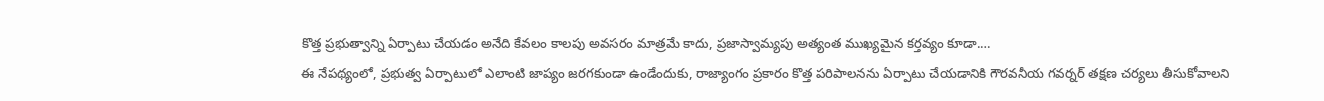కొత్త ప్రభుత్వాన్ని ఏర్పాటు చేయడం అనేది కేవలం కాలపు అవసరం మాత్రమే కాదు, ప్రజాస్వామ్యపు అత్యంత ముఖ్యమైన కర్తవ్యం కూడా.…
ఈ నేపథ్యంలో, ప్రభుత్వ ఏర్పాటులో ఎలాంటి జాప్యం జరగకుండా ఉండేందుకు, రాజ్యాంగం ప్రకారం కొత్త పరిపాలనను ఏర్పాటు చేయడానికి గౌరవనీయ గవర్నర్ తక్షణ చర్యలు తీసుకోవాలని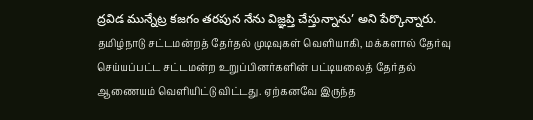ద్రవిడ మున్నేట్ర కజగం తరపున నేను విజ్ఞప్తి చేస్తున్నాను’ అని పేర్కొన్నారు.
தமிழ்நாடு சட்டமன்றத் தேர்தல் முடிவுகள் வெளியாகி, மக்களால் தேர்வு செய்யப்பட்ட சட்டமன்ற உறுப்பினர்களின் பட்டியலைத் தேர்தல் ஆணையம் வெளியிட்டு விட்டது. ஏற்கனவே இருந்த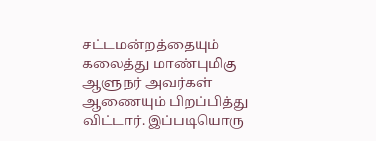சட்டமன்றத்தையும் கலைத்து மாண்புமிகு ஆளுநர் அவர்கள் ஆணையும் பிறப்பித்து விட்டார். இப்படியொரு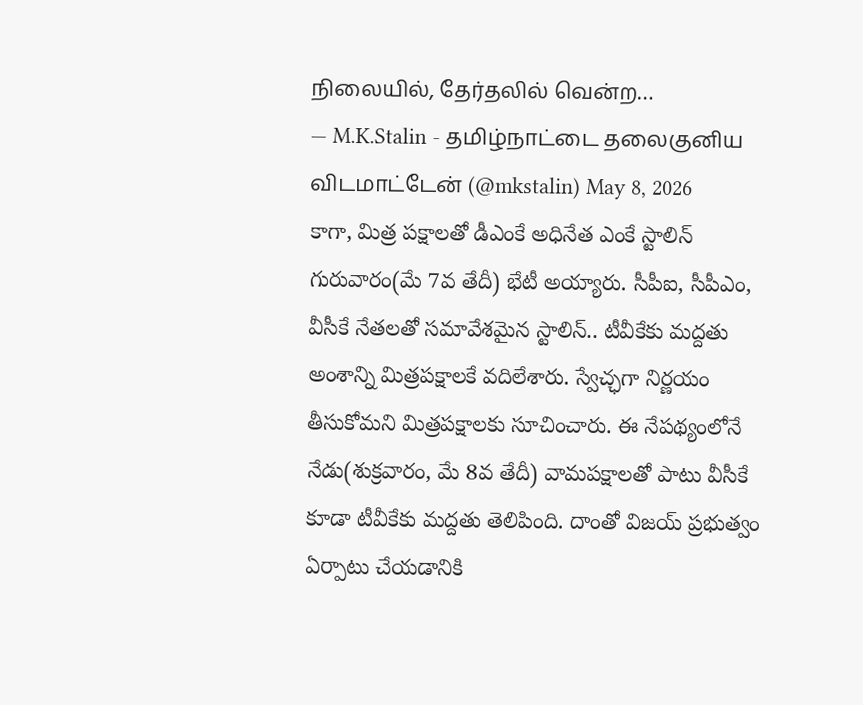நிலையில், தேர்தலில் வென்ற…
— M.K.Stalin - தமிழ்நாட்டை தலைகுனிய விடமாட்டேன் (@mkstalin) May 8, 2026
కాగా, మిత్ర పక్షాలతో డీఎంకే అధినేత ఎంకే స్టాలిన్ గురువారం(మే 7వ తేదీ) భేటీ అయ్యారు. సీపీఐ, సీపీఎం, వీసీకే నేతలతో సమావేశమైన స్టాలిన్.. టీవీకేకు మద్దతు అంశాన్ని మిత్రపక్షాలకే వదిలేశారు. స్వేచ్ఛగా నిర్ణయం తీసుకోమని మిత్రపక్షాలకు సూచించారు. ఈ నేపథ్యంలోనే నేడు(శుక్రవారం, మే 8వ తేదీ) వామపక్షాలతో పాటు వీసీకే కూడా టీవీకేకు మద్దతు తెలిపింది. దాంతో విజయ్ ప్రభుత్వం ఏర్పాటు చేయడానికి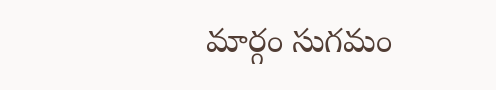మార్గం సుగమం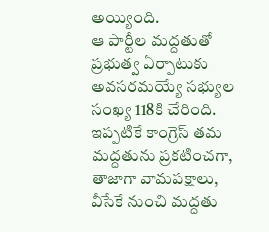అయ్యింది.
ఆ పార్టీల మద్దతుతో ప్రభుత్వ ఏర్పాటుకు అవసరమయ్యే సభ్యుల సంఖ్య 118కి చేరింది. ఇప్పటికే కాంగ్రెస్ తమ మద్దతును ప్రకటించగా, తాజాగా వామపక్షాలు, వీసేకే నుంచి మద్దతు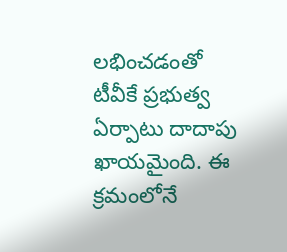లభించడంతో టీవీకే ప్రభుత్వ ఏర్పాటు దాదాపు ఖాయమైంది. ఈ క్రమంలోనే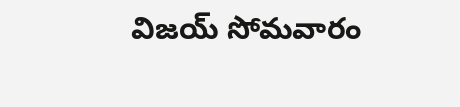విజయ్ సోమవారం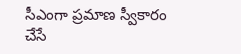సీఎంగా ప్రమాణ స్వీకారం చేసే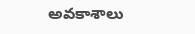అవకాశాలు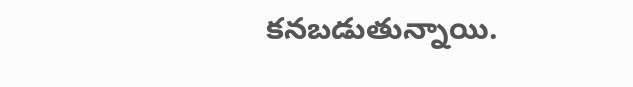కనబడుతున్నాయి.